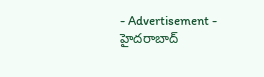- Advertisement -
హైదరాబాద్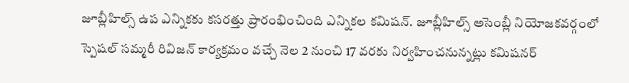జూబ్లీహిల్స్ ఉప ఎన్నికకు కసరత్తు ప్రారంభించింది ఎన్నికల కమిషన్. జూబ్లీహిల్స్ అసెంబ్లీ నియోజకవర్గంలో స్పెషల్ సమ్మరీ రివిజన్ కార్యక్రమం వచ్చే నెల 2 నుంచి 17 వరకు నిర్వహించనున్నట్లు కమిషనర్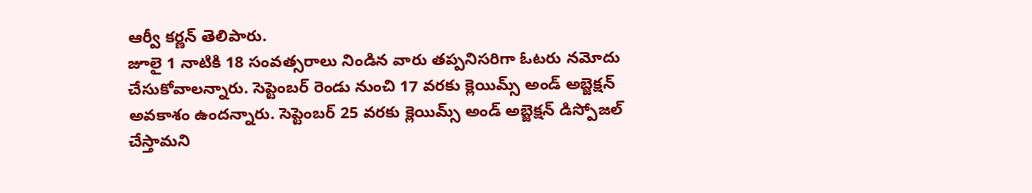ఆర్వీ కర్ణన్ తెలిపారు.
జూలై 1 నాటికి 18 సంవత్సరాలు నిండిన వారు తప్పనిసరిగా ఓటరు నమోదు చేసుకోవాలన్నారు. సెప్టెంబర్ రెండు నుంచి 17 వరకు క్లెయిమ్స్ అండ్ అబ్జెక్షన్ అవకాశం ఉందన్నారు. సెప్టెంబర్ 25 వరకు క్లెయిమ్స్ అండ్ అబ్జెక్షన్ డిస్పోజల్ చేస్తామని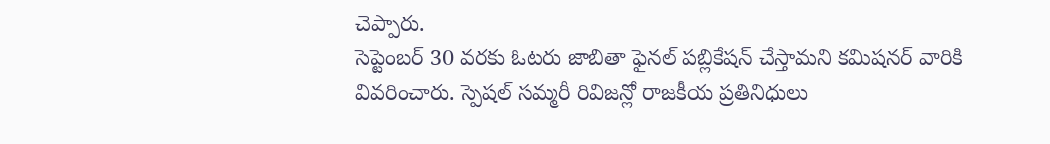చెప్పారు.
సెప్టెంబర్ 30 వరకు ఓటరు జాబితా ఫైనల్ పబ్లికేషన్ చేస్తామని కమిషనర్ వారికి వివరించారు. స్పెషల్ సమ్మరీ రివిజన్లో రాజకీయ ప్రతినిధులు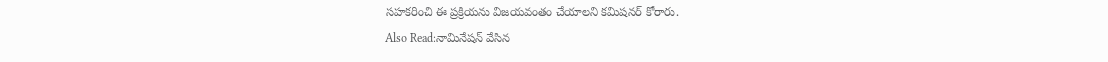సహకరించి ఈ ప్రక్రియను విజయవంతం చేయాలని కమిషనర్ కోరారు.
Also Read:నామినేషన్ వేసిన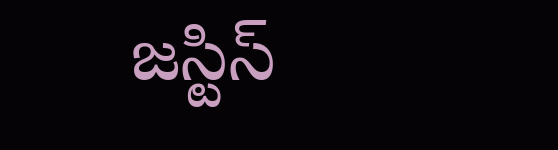జస్టిస్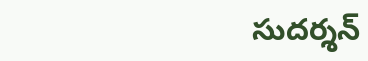సుదర్శన్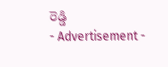రెడ్డి
- Advertisement -